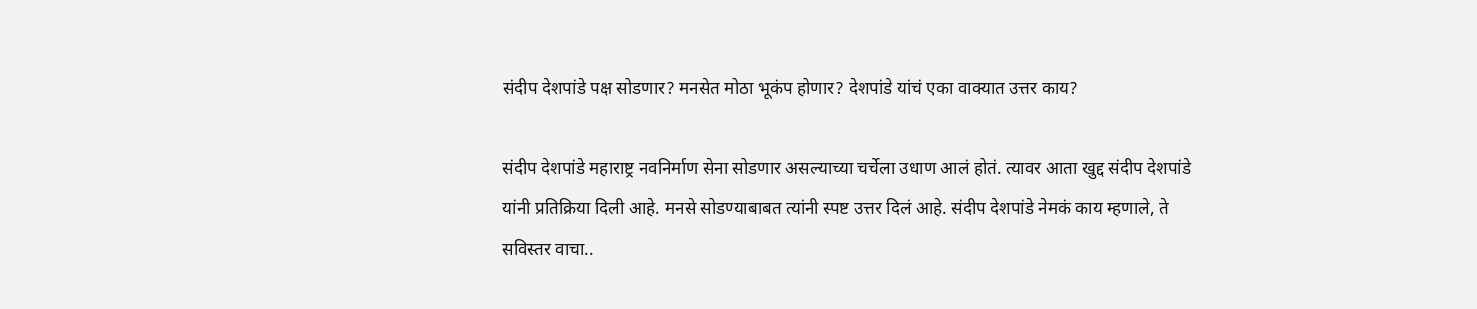संदीप देशपांडे पक्ष सोडणार? मनसेत मोठा भूकंप होणार? देशपांडे यांचं एका वाक्यात उत्तर काय?

संदीप देशपांडे महाराष्ट्र नवनिर्माण सेना सोडणार असल्याच्या चर्चेला उधाण आलं होतं. त्यावर आता खुद्द संदीप देशपांडे यांनी प्रतिक्रिया दिली आहे. मनसे सोडण्याबाबत त्यांनी स्पष्ट उत्तर दिलं आहे. संदीप देशपांडे नेमकं काय म्हणाले, ते सविस्तर वाचा..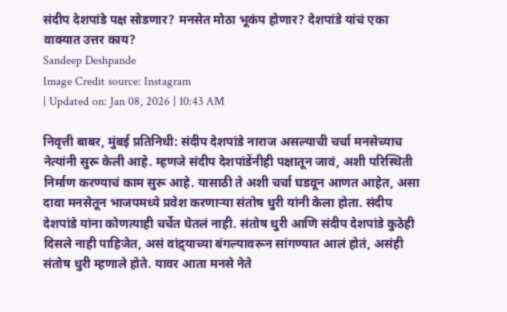संदीप देशपांडे पक्ष सोडणार? मनसेत मोठा भूकंप होणार? देशपांडे यांचं एका वाक्यात उत्तर काय?
Sandeep Deshpande
Image Credit source: Instagram
| Updated on: Jan 08, 2026 | 10:43 AM

निवृत्ती बाबर, मुंबई प्रतिनिधी: संदीप देशपांडे नाराज असल्याची चर्चा मनसेच्याच नेत्यांनी सुरू केली आहे. म्हणजे संदीप देशपांडेंनीही पक्षातून जावं, अशी परिस्थिती निर्माण करण्याचं काम सुरू आहे. यासाठी ते अशी चर्चा घडवून आणत आहेत, असा दावा मनसेतून भाजपमध्ये प्रवेश करणाऱ्या संतोष धुरी यांनी केला होता. संदीप देशपांडे यांना कोणत्याही चर्चेत घेतलं नाही. संतोष धुरी आणि संदीप देशपांडे कुठेही दिसले नाही पाहिजेत, असं वांद्र्याच्या बंगल्यावरून सांगण्यात आलं होतं, असंही संतोष धुरी म्हणाले होते. यावर आता मनसे नेते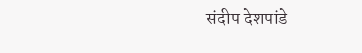संदीप देशपांडे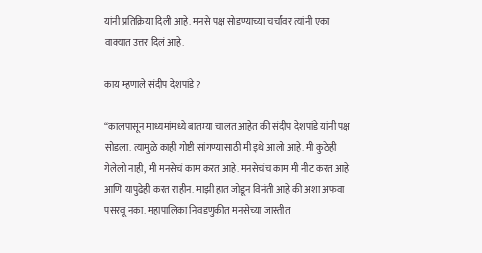यांनी प्रतिक्रिया दिली आहे. मनसे पक्ष सोडण्याच्या चर्चांवर त्यांनी एका वाक्यात उत्तर दिलं आहे.

काय म्हणाले संदीप देशपांडे?

“कालपासून माध्यमांमध्ये बातम्या चालत आहेत की संदीप देशपांडे यांनी पक्ष सोडला. त्यामुळे काही गोष्टी सांगण्यासाठी मी इथे आलो आहे. मी कुठेही गेलेलो नाही, मी मनसेचं काम करत आहे. मनसेचंच काम मी नीट करत आहे आणि यापुढेही करत राहीन. माझी हात जोडून विनंती आहे की अशा अफवा पसरवू नका. महापालिका निवडणुकीत मनसेच्या जास्तीत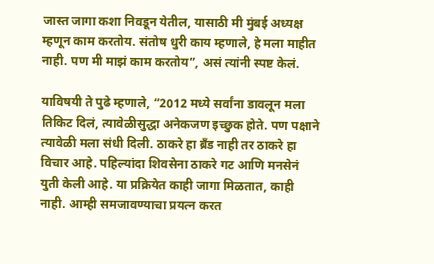जास्त जागा कशा निवडून येतील, यासाठी मी मुंबई अध्यक्ष म्हणून काम करतोय. संतोष धुरी काय म्हणाले, हे मला माहीत नाही. पण मी माझं काम करतोय”, असं त्यांनी स्पष्ट केलं.

याविषयी ते पुढे म्हणाले, “2012 मध्ये सर्वांना डावलून मला तिकिट दिलं, त्यावेळीसुद्धा अनेकजण इच्छुक होते. पण पक्षाने त्यावेळी मला संधी दिली. ठाकरे हा ब्रँड नाही तर ठाकरे हा विचार आहे. पहिल्यांदा शिवसेना ठाकरे गट आणि मनसेनं युती केली आहे. या प्रक्रियेत काही जागा मिळतात, काही नाही. आम्ही समजावण्याचा प्रयत्न करत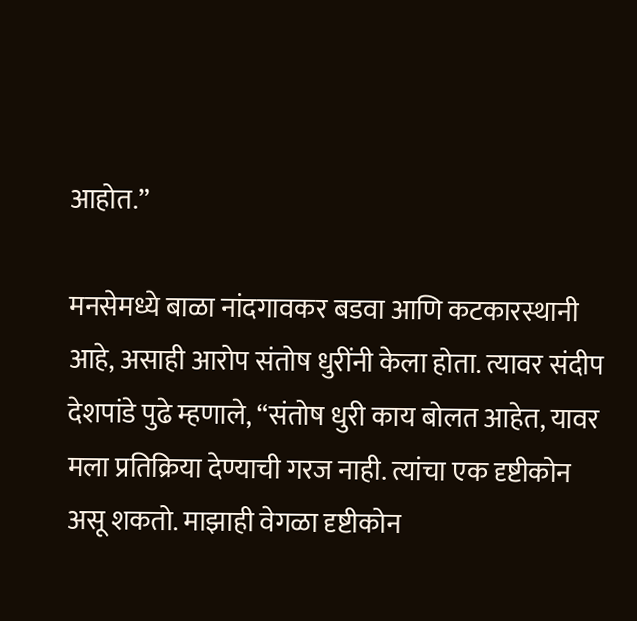आहोत.”

मनसेमध्ये बाळा नांदगावकर बडवा आणि कटकारस्थानी आहे, असाही आरोप संतोष धुरींनी केला होता. त्यावर संदीप देशपांडे पुढे म्हणाले, “संतोष धुरी काय बोलत आहेत, यावर मला प्रतिक्रिया देण्याची गरज नाही. त्यांचा एक दृष्टीकोन असू शकतो. माझाही वेगळा दृष्टीकोन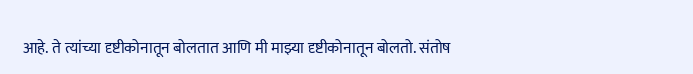आहे. ते त्यांच्या दृष्टीकोनातून बोलतात आणि मी माझ्या दृष्टीकोनातून बोलतो. संतोष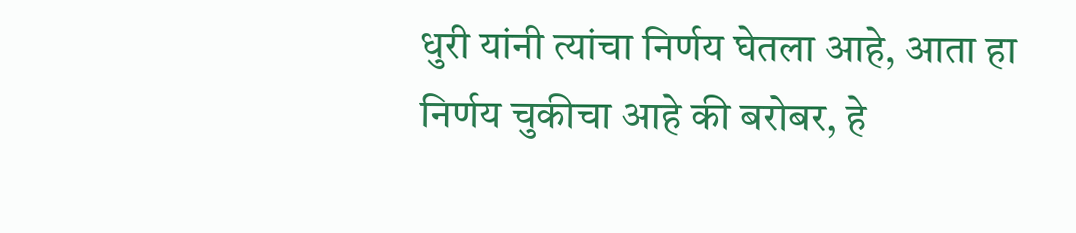धुरी यांनी त्यांचा निर्णय घेतला आहे, आता हा निर्णय चुकीचा आहे की बरोबर, हे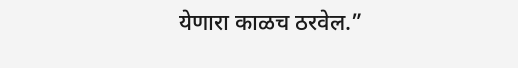येणारा काळच ठरवेल.”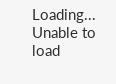Loading...
Unable to load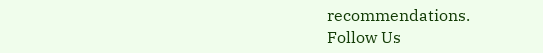recommendations.
Follow Us